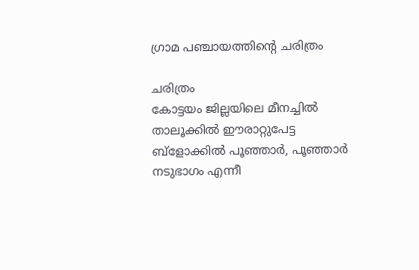ഗ്രാമ പഞ്ചായത്തിന്റെ ചരിത്രം

ചരിത്രം
കോട്ടയം ജില്ലയിലെ മീനച്ചില്‍ താലൂക്കില്‍ ഈരാറ്റുപേട്ട ബ്ളോക്കില്‍ പൂഞ്ഞാര്‍, പൂഞ്ഞാര്‍ നടുഭാഗം എന്നീ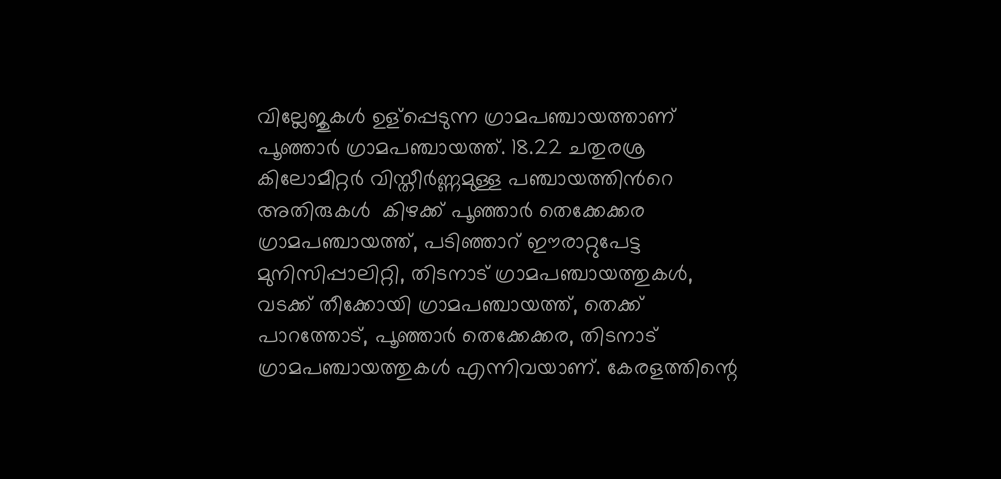വില്ലേജുകള്‍ ഉള്പ്പെടുന്ന ഗ്രാമപഞ്ചായത്താണ് പൂഞ്ഞാര്‍ ഗ്രാമപഞ്ചായത്ത്. 18.22 ചതുരശ്ര കിലോമീറ്റര്‍ വിസ്തീർണ്ണമുള്ള പഞ്ചായത്തിൻറെ അതിരുകള്‍  കിഴക്ക് പൂഞ്ഞാര്‍ തെക്കേക്കര ഗ്രാമപഞ്ചായത്ത്, പടിഞ്ഞാറ് ഈരാറ്റുപേട്ട മുനിസിപ്പാലിറ്റി, തിടനാട് ഗ്രാമപഞ്ചായത്തുകള്‍, വടക്ക് തീക്കോയി ഗ്രാമപഞ്ചായത്ത്, തെക്ക് പാറത്തോട്, പൂഞ്ഞാര്‍ തെക്കേക്കര, തിടനാട് ഗ്രാമപഞ്ചായത്തുകള്‍ എന്നിവയാണ്. കേരളത്തിന്റെ‍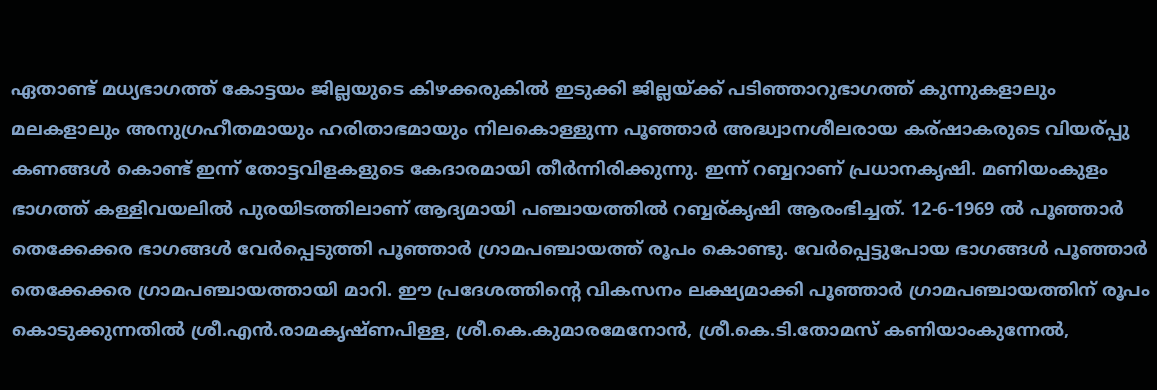ഏതാണ്ട് മധ്യഭാഗത്ത് കോട്ടയം ജില്ലയുടെ കിഴക്കരുകില്‍ ഇടുക്കി ജില്ലയ്ക്ക് പടിഞ്ഞാറുഭാഗത്ത് കുന്നുകളാലും മലകളാലും അനുഗ്രഹീതമായും ഹരിതാഭമായും നിലകൊള്ളുന്ന പൂഞ്ഞാര്‍ അദ്ധ്വാനശീലരായ കര്ഷാകരുടെ വിയര്പ്പു കണങ്ങള്‍ കൊണ്ട് ഇന്ന് തോട്ടവിളകളുടെ കേദാരമായി തീർന്നിരിക്കുന്നു. ഇന്ന് റബ്ബറാണ് പ്രധാനകൃഷി. മണിയംകുളം ഭാഗത്ത് കള്ളിവയലില്‍ പുരയിടത്തിലാണ് ആദ്യമായി പഞ്ചായത്തില്‍ റബ്ബര്കൃ‍ഷി ആരംഭിച്ചത്. 12-6-1969 ല്‍ പൂഞ്ഞാര്‍ തെക്കേക്കര ഭാഗങ്ങള്‍ വേർപ്പെടുത്തി പൂഞ്ഞാര്‍ ഗ്രാമപഞ്ചായത്ത് രൂപം കൊണ്ടു. വേർപ്പെട്ടുപോയ ഭാഗങ്ങള്‍ പൂഞ്ഞാര്‍ തെക്കേക്കര ഗ്രാമപഞ്ചായത്തായി മാറി. ഈ പ്രദേശത്തിന്റെ വികസനം ലക്ഷ്യമാക്കി പൂഞ്ഞാര്‍ ഗ്രാമപഞ്ചായത്തിന് രൂപം കൊടുക്കുന്നതില്‍ ശ്രീ.എന്‍.രാമകൃഷ്ണപിള്ള, ശ്രീ.കെ.കുമാരമേനോന്‍, ശ്രീ.കെ.ടി.തോമസ് കണിയാംകുന്നേല്‍,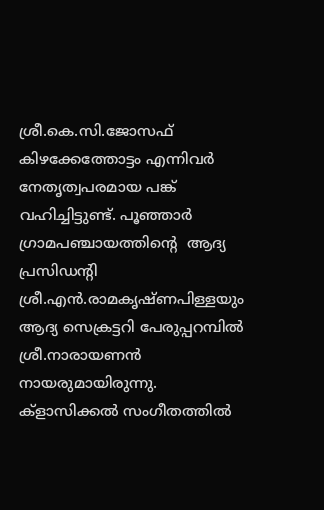ശ്രീ.കെ.സി.ജോസഫ് കിഴക്കേത്തോട്ടം എന്നിവര്‍ നേതൃത്വപരമായ പങ്ക് വഹിച്ചിട്ടുണ്ട്. പൂഞ്ഞാര്‍ ഗ്രാമപഞ്ചായത്തിന്റെ  ആദ്യ പ്രസിഡന്റി ശ്രീ.എന്‍.രാമകൃഷ്ണപിള്ളയും ആദ്യ സെക്രട്ടറി പേരുപ്പറമ്പില്‍ ശ്രീ.നാരായണന്‍ നായരുമായിരുന്നു. ക്ളാസിക്കല്‍ സംഗീതത്തില്‍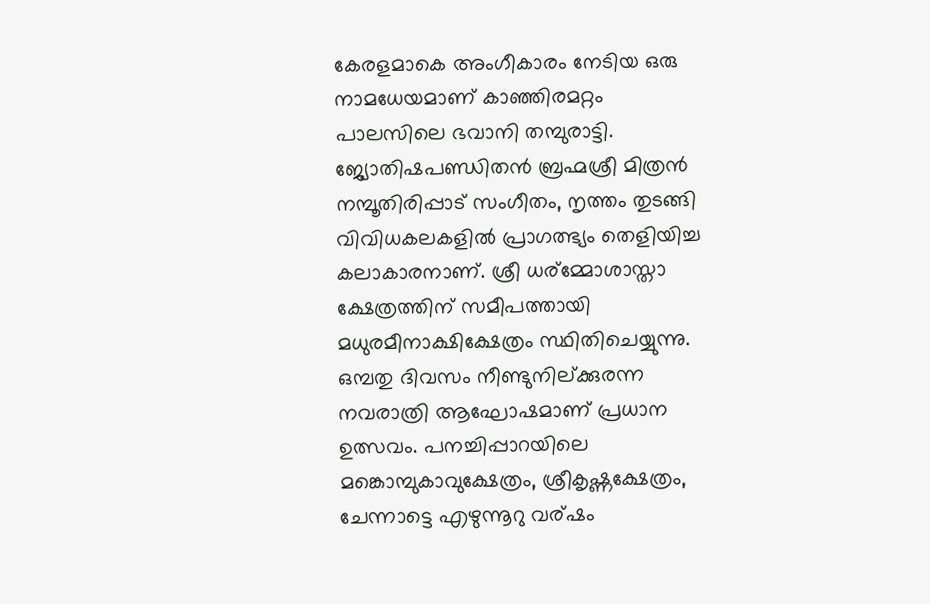കേരളമാകെ അംഗീകാരം നേടിയ ഒരു നാമധേയമാണ് കാഞ്ഞിരമറ്റം പാലസിലെ ഭവാനി തമ്പുരാട്ടി. ജ്യോതിഷപണ്ഡിതന്‍ ബ്രഹ്മശ്രീ മിത്രന്‍ നമ്പൂതിരിപ്പാട് സംഗീതം, നൃത്തം തുടങ്ങി വിവിധകലകളില്‍ പ്രാഗത്ഭ്യം തെളിയിച്ച കലാകാരനാണ്. ശ്രീ ധര്മ്മോശാസ്താ ക്ഷേത്രത്തിന് സമീപത്തായി മധുരമീനാക്ഷിക്ഷേത്രം സ്ഥിതിചെയ്യുന്നു. ഒമ്പതു ദിവസം നീണ്ടുനില്ക്കുരന്ന നവരാത്രി ആഘോഷമാണ് പ്രധാന ഉത്സവം. പനച്ചിപ്പാറയിലെ മങ്കൊമ്പുകാവുക്ഷേത്രം, ശ്രീകൃഷ്ണക്ഷേത്രം, ചേന്നാട്ടെ എഴുന്നൂറു വര്ഷം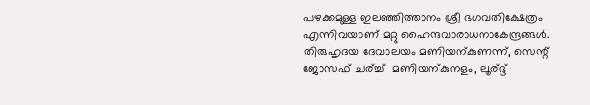പഴക്കമുള്ള ഇലഞ്ഞിത്താനം ശ്രീ ഭഗവതിക്ഷേത്രം എന്നിവയാണ് മറ്റു ഹൈന്ദവാരാധനാകേന്ദ്രങ്ങള്‍. തിരുഹൃദയ ദേവാലയം മണിയന്കുണന്ന്, സെന്റ് ജോസഫ് ചര്ച്ച്  മണിയന്കുനളം, ലൂര്ദ്ദ്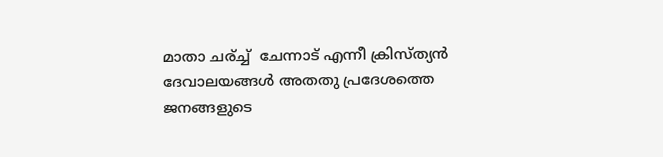മാതാ ചര്ച്ച്  ചേന്നാട് എന്നീ ക്രിസ്ത്യന്‍ ദേവാലയങ്ങള്‍ അതതു പ്രദേശത്തെ ജനങ്ങളുടെ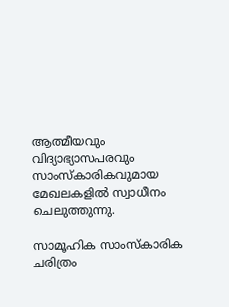ആത്മീയവും വിദ്യാഭ്യാസപരവും സാംസ്കാരികവുമായ മേഖലകളില്‍ സ്വാധീനം ചെലുത്തുന്നു.

സാമൂഹിക സാംസ്കാരിക ചരിത്രം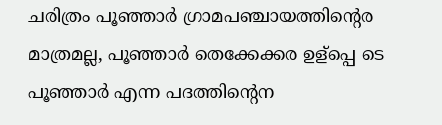ചരിത്രം പൂഞ്ഞാര്‍ ഗ്രാമപഞ്ചായത്തിന്റെര മാത്രമല്ല, പൂഞ്ഞാര്‍ തെക്കേക്കര ഉള്പ്പെ ടെ പൂഞ്ഞാര്‍ എന്ന പദത്തിന്റെന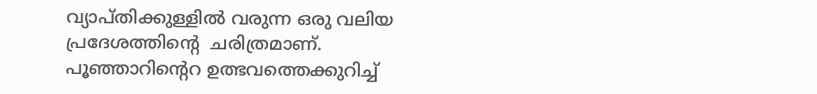വ്യാപ്തിക്കുള്ളില്‍ വരുന്ന ഒരു വലിയ പ്രദേശത്തിന്റെ  ചരിത്രമാണ്. പൂഞ്ഞാറിന്റെറ ഉത്ഭവത്തെക്കുറിച്ച്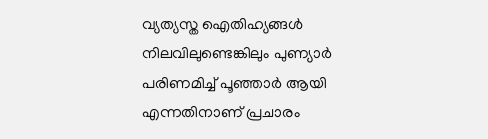വ്യത്യസ്ത ഐതിഹ്യങ്ങള്‍ നിലവിലുണ്ടെങ്കിലും പുണ്യാര്‍ പരിണമിച്ച് പൂഞ്ഞാര്‍ ആയി എന്നതിനാണ് പ്രചാരം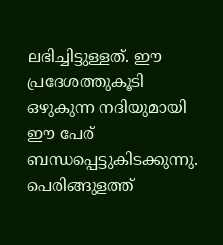ലഭിച്ചിട്ടുള്ളത്. ഈ പ്രദേശത്തുകൂടി ഒഴുകുന്ന നദിയുമായി ഈ പേര് ബന്ധപ്പെട്ടുകിടക്കുന്നു. പെരിങ്ങുളത്ത്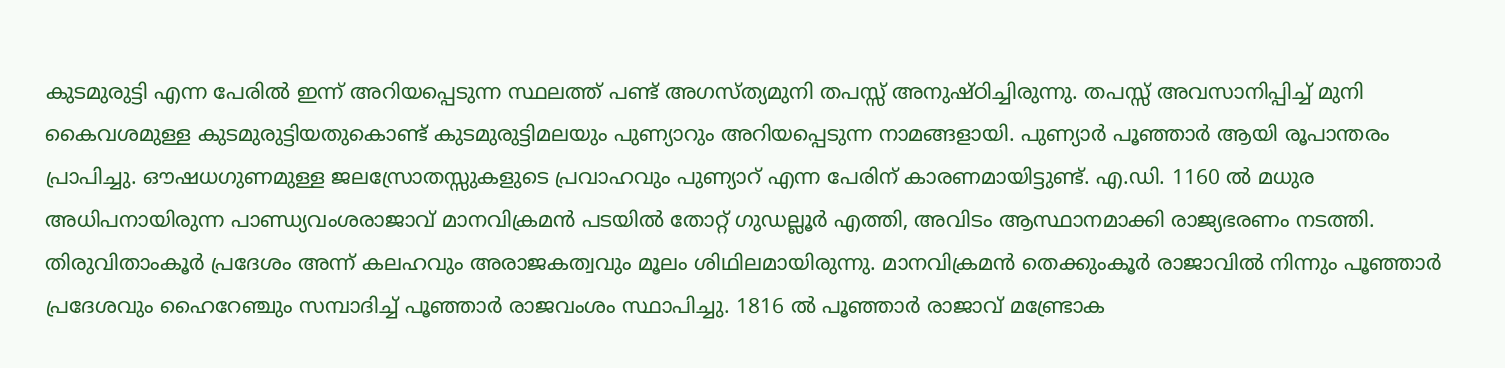കുടമുരുട്ടി എന്ന പേരില്‍ ഇന്ന് അറിയപ്പെടുന്ന സ്ഥലത്ത് പണ്ട് അഗസ്ത്യമുനി തപസ്സ് അനുഷ്ഠിച്ചിരുന്നു. തപസ്സ് അവസാനിപ്പിച്ച് മുനി കൈവശമുള്ള കുടമുരുട്ടിയതുകൊണ്ട് കുടമുരുട്ടിമലയും പുണ്യാറും അറിയപ്പെടുന്ന നാമങ്ങളായി. പുണ്യാര്‍ പൂഞ്ഞാര്‍ ആയി രൂപാന്തരം പ്രാപിച്ചു. ഔഷധഗുണമുള്ള ജലസ്രോതസ്സുകളുടെ പ്രവാഹവും പുണ്യാറ് എന്ന പേരിന് കാരണമായിട്ടുണ്ട്. എ.ഡി. 1160 ല്‍ മധുര അധിപനായിരുന്ന പാണ്ഡ്യവംശരാജാവ് മാനവിക്രമന്‍ പടയില്‍ തോറ്റ് ഗുഡല്ലൂര്‍ എത്തി, അവിടം ആസ്ഥാനമാക്കി രാജ്യഭരണം നടത്തി. തിരുവിതാംകൂര്‍ പ്രദേശം അന്ന് കലഹവും അരാജകത്വവും മൂലം ശിഥിലമായിരുന്നു. മാനവിക്രമന്‍ തെക്കുംകൂര്‍ രാജാവില്‍ നിന്നും പൂഞ്ഞാര്‍ പ്രദേശവും ഹൈറേഞ്ചും സമ്പാദിച്ച് പൂഞ്ഞാര്‍ രാജവംശം സ്ഥാപിച്ചു. 1816 ല്‍ പൂഞ്ഞാര്‍ രാജാവ് മണ്ട്രോക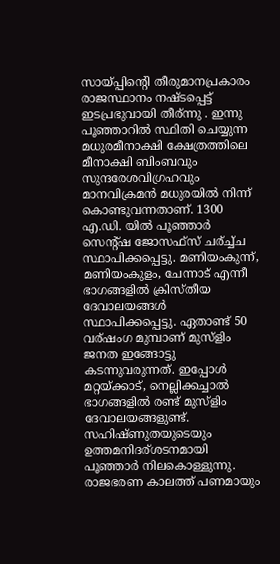സായ്പ്പിന്റെി തീരുമാനപ്രകാരം രാജസ്ഥാനം നഷ്ടപ്പെട്ട് ഇടപ്രഭുവായി തീര്ന്നു . ഇന്നു പൂഞ്ഞാറില്‍ സ്ഥിതി ചെയ്യുന്ന മധുരമീനാക്ഷി ക്ഷേത്രത്തിലെ മീനാക്ഷി ബിംബവും സുന്ദരേശവിഗ്രഹവും മാനവിക്രമന്‍ മധുരയില്‍ നിന്ന് കൊണ്ടുവന്നതാണ്. 1300 എ.ഡി. യില്‍ പൂഞ്ഞാര്‍ സെന്റ്ഷ ജോസഫ്സ് ചര്ച്ച്ച സ്ഥാപിക്കപ്പെട്ടു. മണിയംകുന്ന്, മണിയംകുളം, ചേന്നാട് എന്നീ ഭാഗങ്ങളില്‍ ക്രിസ്തീയ ദേവാലയങ്ങള്‍ സ്ഥാപിക്കപ്പെട്ടു. ഏതാണ്ട് 50 വര്ഷംഗ മുമ്പാണ് മുസ്ളിം ജനത ഇങ്ങോട്ടു കടന്നുവരുന്നത്. ഇപ്പോള്‍ മറ്റയ്ക്കാട്, നെല്ലിക്കച്ചാല്‍ ഭാഗങ്ങളില്‍ രണ്ട് മുസ്ളിം ദേവാലയങ്ങളുണ്ട്. സഹിഷ്ണുതയുടെയും ഉത്തമനിദര്ശടനമായി പൂഞ്ഞാര്‍ നിലകൊള്ളുന്നു. രാജഭരണ കാലത്ത് പണമായും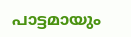പാട്ടമായും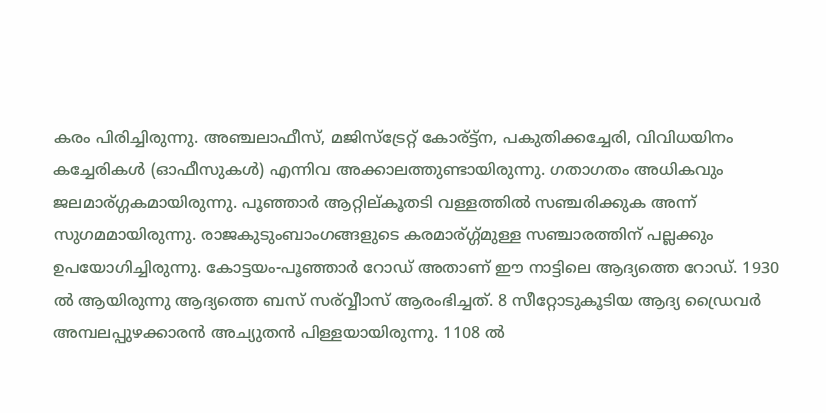കരം പിരിച്ചിരുന്നു. അഞ്ചലാഫീസ്, മജിസ്ട്രേറ്റ് കോര്ട്ട്ന, പകുതിക്കച്ചേരി, വിവിധയിനം കച്ചേരികള്‍ (ഓഫീസുകള്‍) എന്നിവ അക്കാലത്തുണ്ടായിരുന്നു. ഗതാഗതം അധികവും ജലമാര്ഗ്ഗകമായിരുന്നു. പൂഞ്ഞാര്‍ ആറ്റില്കൂതടി വള്ളത്തില്‍ സഞ്ചരിക്കുക അന്ന് സുഗമമായിരുന്നു. രാജകുടുംബാംഗങ്ങളുടെ കരമാര്ഗ്ഗ്മുള്ള സഞ്ചാരത്തിന് പല്ലക്കും ഉപയോഗിച്ചിരുന്നു. കോട്ടയം-പൂഞ്ഞാര്‍ റോഡ് അതാണ് ഈ നാട്ടിലെ ആദ്യത്തെ റോഡ്. 1930 ല്‍ ആയിരുന്നു ആദ്യത്തെ ബസ് സര്വ്വീാസ് ആരംഭിച്ചത്. 8 സീറ്റോടുകൂടിയ ആദ്യ ഡ്രൈവര്‍ അമ്പലപ്പുഴക്കാരന്‍ അച്യുതന്‍ പിള്ളയായിരുന്നു. 1108 ല്‍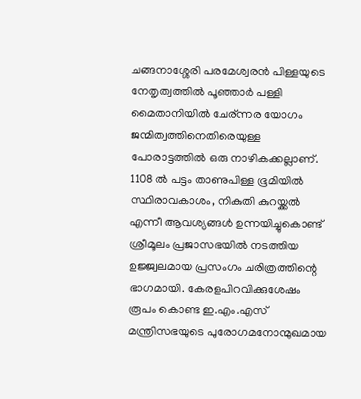ചങ്ങനാശ്ശേരി പരമേശ്വരന്‍ പിള്ളയുടെ നേതൃത്വത്തില്‍ പൂഞ്ഞാര്‍ പള്ളി മൈതാനിയില്‍ ചേര്ന്നര യോഗം ജന്മിത്വത്തിനെതിരെയുള്ള പോരാട്ടത്തില്‍ ഒരു നാഴികക്കല്ലാണ്. 1108 ല്‍ പട്ടം താണുപിള്ള ഭൂമിയില്‍ സ്ഥിരാവകാശം, നികുതി കുറയ്ക്കല്‍ എന്നീ ആവശ്യങ്ങള്‍ ഉന്നയിച്ചുകൊണ്ട് ശ്രീമൂലം പ്രജാസഭയില്‍ നടത്തിയ ഉജ്ജ്വലമായ പ്രസംഗം ചരിത്രത്തിന്റെ‍ ഭാഗമായി. കേരളപിറവിക്കുശേഷം രൂപം കൊണ്ട ഇ.എം.എസ് മന്ത്രിസഭയുടെ പുരോഗമനോന്മുഖമായ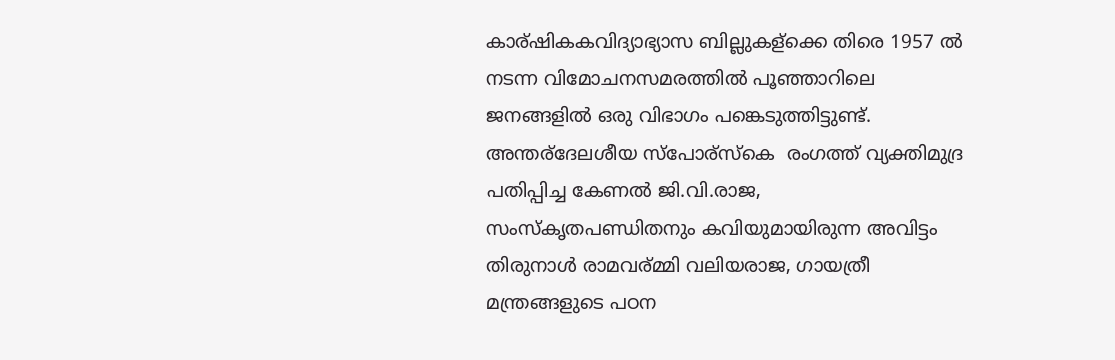കാര്ഷികകവിദ്യാഭ്യാസ ബില്ലുകള്ക്കെ തിരെ 1957 ല്‍ നടന്ന വിമോചനസമരത്തില്‍ പൂഞ്ഞാറിലെ ജനങ്ങളില്‍ ഒരു വിഭാഗം പങ്കെടുത്തിട്ടുണ്ട്. അന്തര്ദേലശീയ സ്പോര്സ്കെ  രംഗത്ത് വ്യക്തിമുദ്ര പതിപ്പിച്ച കേണല്‍ ജി.വി.രാജ, സംസ്കൃതപണ്ഡിതനും കവിയുമായിരുന്ന അവിട്ടം തിരുനാള്‍ രാമവര്മ്മി വലിയരാജ, ഗായത്രീ മന്ത്രങ്ങളുടെ പഠന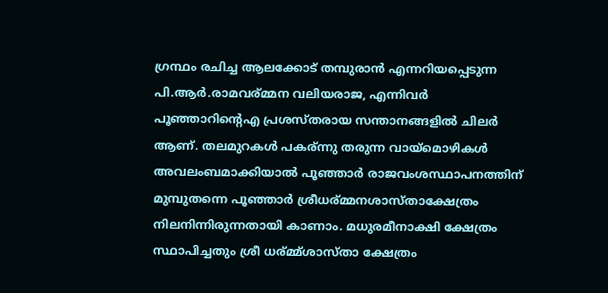ഗ്രന്ഥം രചിച്ച ആലക്കോട് തമ്പുരാന്‍ എന്നറിയപ്പെടുന്ന പി.ആര്‍.രാമവര്മ്മന വലിയരാജ, എന്നിവര്‍ പൂഞ്ഞാറിന്റെഎ പ്രശസ്തരായ സന്താനങ്ങളില്‍ ചിലര്‍ ആണ്. തലമുറകള്‍ പകര്ന്നു തരുന്ന വായ്മൊഴികള്‍ അവലംബമാക്കിയാല്‍ പൂഞ്ഞാര്‍ രാജവംശസ്ഥാപനത്തിന് മുമ്പുതന്നെ പൂഞ്ഞാര്‍ ശ്രീധര്മ്മനശാസ്താക്ഷേത്രം നിലനിന്നിരുന്നതായി കാണാം. മധുരമീനാക്ഷി ക്ഷേത്രം സ്ഥാപിച്ചതും ശ്രീ ധര്മ്മ്ശാസ്താ ക്ഷേത്രം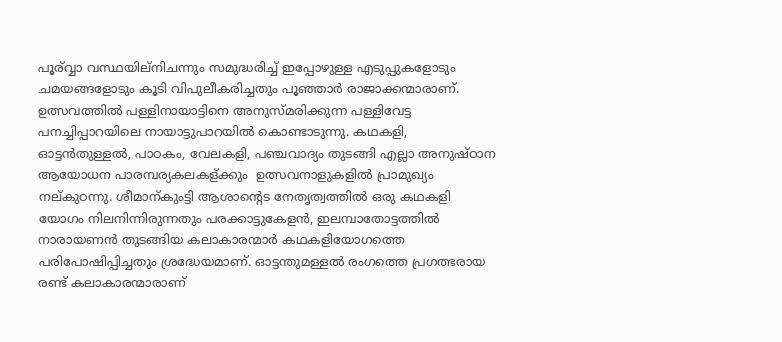പൂര്വ്വാ വസ്ഥയില്നിചന്നും സമുദ്ധരിച്ച് ഇപ്പോഴുള്ള എടുപ്പുകളോടും ചമയങ്ങളോടും കൂടി വിപുലീകരിച്ചതും പൂഞ്ഞാര്‍ രാജാക്കന്മാരാണ്. ഉത്സവത്തില്‍ പള്ളിനായാട്ടിനെ അനുസ്മരിക്കുന്ന പള്ളിവേട്ട പനച്ചിപ്പാറയിലെ നായാട്ടുപാറയില്‍ കൊണ്ടാടുന്നു. കഥകളി, ഓട്ടന്‍തുള്ളല്‍, പാഠകം, വേലകളി, പഞ്ചവാദ്യം തുടങ്ങി എല്ലാ അനുഷ്ഠാന ആയോധന പാരമ്പര്യകലകള്ക്കും  ഉത്സവനാളുകളില്‍ പ്രാമുഖ്യം നല്കുഠന്നു. ശീമാന്കുംട്ടി ആശാന്റെട നേതൃത്വത്തില്‍ ഒരു കഥകളി യോഗം നിലനിന്നിരുന്നതും പരക്കാട്ടുകേളന്‍, ഇലമ്പാതോട്ടത്തില്‍ നാരായണന്‍ തുടങ്ങിയ കലാകാരന്മാര്‍ കഥകളിയോഗത്തെ പരിപോഷിപ്പിച്ചതും ശ്രദ്ധേയമാണ്. ഓട്ടന്തുമള്ളല്‍ രംഗത്തെ പ്രഗത്ഭരായ രണ്ട് കലാകാരന്മാരാണ്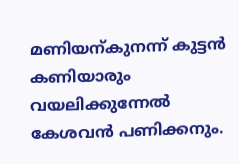മണിയന്കുനന്ന് കുട്ടന്‍ കണിയാരും വയലിക്കുന്നേല്‍ കേശവന്‍ പണിക്കനും.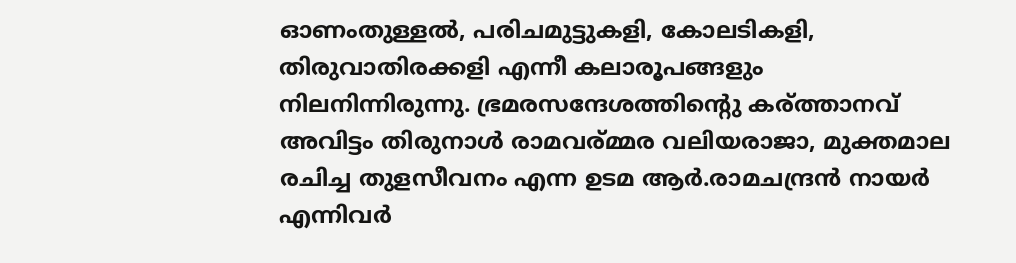ഓണംതുള്ളല്‍, പരിചമുട്ടുകളി, കോലടികളി, തിരുവാതിരക്കളി എന്നീ കലാരൂപങ്ങളും നിലനിന്നിരുന്നു. ഭ്രമരസന്ദേശത്തിന്റെു കര്ത്താനവ് അവിട്ടം തിരുനാള്‍ രാമവര്മ്മര വലിയരാജാ, മുക്തമാല രചിച്ച തുളസീവനം എന്ന ഉടമ ആര്‍.രാമചന്ദ്രന്‍ നായര്‍ എന്നിവര്‍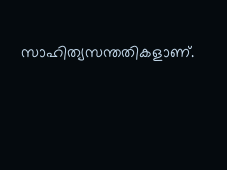സാഹിത്യസന്തതികളാണ്.